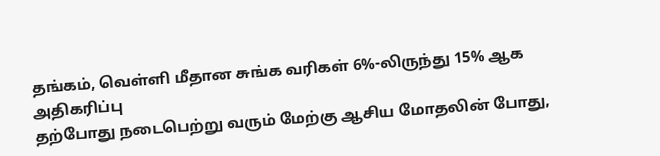தங்கம், வெள்ளி மீதான சுங்க வரிகள் 6%-லிருந்து 15% ஆக அதிகரிப்பு
தற்போது நடைபெற்று வரும் மேற்கு ஆசிய மோதலின் போது,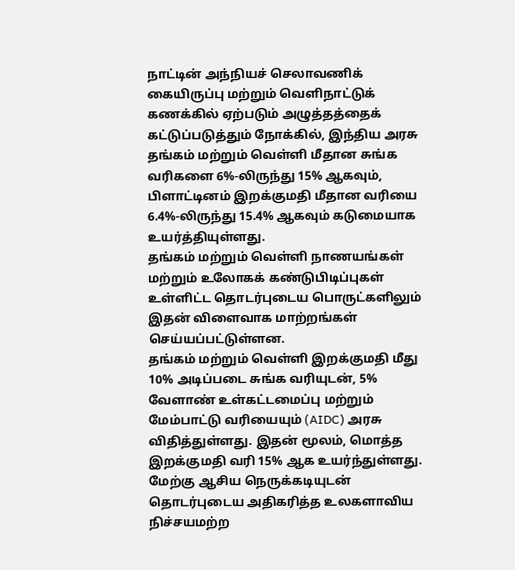நாட்டின் அந்நியச் செலாவணிக் கையிருப்பு மற்றும் வெளிநாட்டுக் கணக்கில் ஏற்படும் அழுத்தத்தைக் கட்டுப்படுத்தும் நோக்கில், இந்திய அரசு தங்கம் மற்றும் வெள்ளி மீதான சுங்க வரிகளை 6%-லிருந்து 15% ஆகவும், பிளாட்டினம் இறக்குமதி மீதான வரியை 6.4%-லிருந்து 15.4% ஆகவும் கடுமையாக உயர்த்தியுள்ளது.
தங்கம் மற்றும் வெள்ளி நாணயங்கள் மற்றும் உலோகக் கண்டுபிடிப்புகள் உள்ளிட்ட தொடர்புடைய பொருட்களிலும் இதன் விளைவாக மாற்றங்கள் செய்யப்பட்டுள்ளன.
தங்கம் மற்றும் வெள்ளி இறக்குமதி மீது 10% அடிப்படை சுங்க வரியுடன், 5% வேளாண் உள்கட்டமைப்பு மற்றும் மேம்பாட்டு வரியையும் (AIDC) அரசு விதித்துள்ளது. இதன் மூலம், மொத்த இறக்குமதி வரி 15% ஆக உயர்ந்துள்ளது.
மேற்கு ஆசிய நெருக்கடியுடன் தொடர்புடைய அதிகரித்த உலகளாவிய நிச்சயமற்ற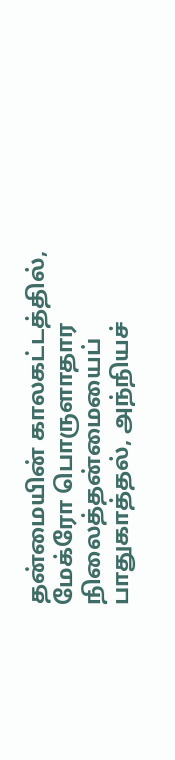தன்மையின் காலகட்டத்தில், மேக்ரோ பொருளாதார நிலைத்தன்மையைப் பாதுகாத்தல், அந்நியச்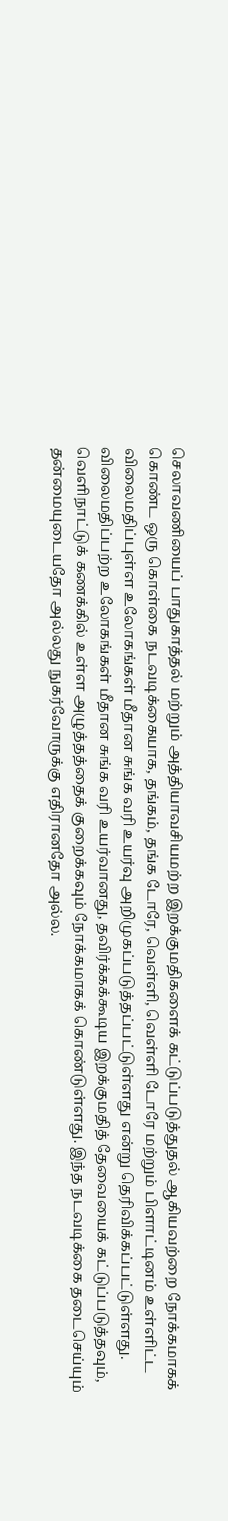செலாவணியைப் பாதுகாத்தல் மற்றும் அத்தியாவசியமற்ற இறக்குமதிகளைக் கட்டுப்படுத்துதல் ஆகியவற்றை நோக்கமாகக் கொண்ட ஒரு கொள்கை நடவடிக்கையாக, தங்கம், தங்க டோரே, வெள்ளி, வெள்ளி டோரே மற்றும் பிளாட்டினம் உள்ளிட்ட விலைமதிப்புள்ள உலோகங்கள் மீதான சுங்க வரி உயர்வு அறிமுகப்படுத்தப்பட்டுள்ளது என்று தெரிவிக்கப்பட்டுள்ளது.
விலைமதிப்பற்ற உலோகங்கள் மீதான சுங்க வரி உயர்வானது, தவிர்க்கக்கூடிய இறக்குமதித் தேவையைக் கட்டுப்படுத்தவும், வெளிநாட்டுக் கணக்கில் உள்ள அழுத்தத்தைக் குறைக்கவும் நோக்கமாகக் கொண்டுள்ளது. இந்த நடவடிக்கை தடைசெய்யும் தன்மையுடையதோ அல்லது நுகர்வோருக்கு எதிரானதோ அல்ல.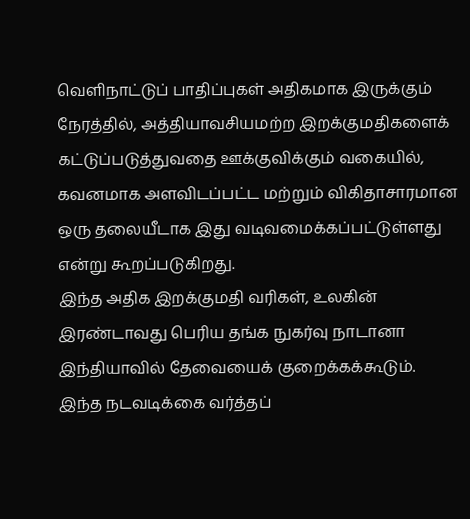வெளிநாட்டுப் பாதிப்புகள் அதிகமாக இருக்கும் நேரத்தில், அத்தியாவசியமற்ற இறக்குமதிகளைக் கட்டுப்படுத்துவதை ஊக்குவிக்கும் வகையில், கவனமாக அளவிடப்பட்ட மற்றும் விகிதாசாரமான ஒரு தலையீடாக இது வடிவமைக்கப்பட்டுள்ளது என்று கூறப்படுகிறது.
இந்த அதிக இறக்குமதி வரிகள், உலகின் இரண்டாவது பெரிய தங்க நுகர்வு நாடானா இந்தியாவில் தேவையைக் குறைக்கக்கூடும். இந்த நடவடிக்கை வர்த்தப்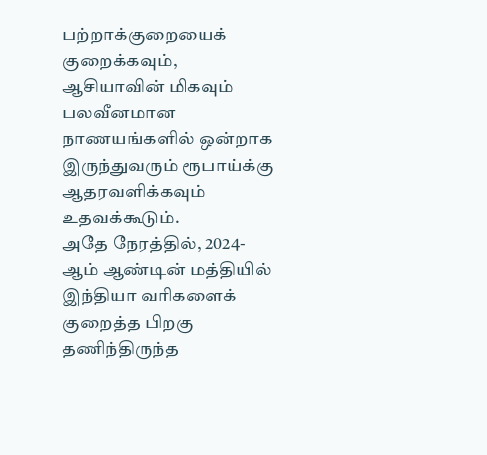பற்றாக்குறையைக் குறைக்கவும், ஆசியாவின் மிகவும் பலவீனமான நாணயங்களில் ஒன்றாக இருந்துவரும் ரூபாய்க்கு ஆதரவளிக்கவும் உதவக்கூடும்.
அதே நேரத்தில், 2024-ஆம் ஆண்டின் மத்தியில் இந்தியா வரிகளைக் குறைத்த பிறகு தணிந்திருந்த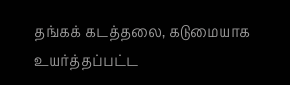தங்கக் கடத்தலை, கடுமையாக உயர்த்தப்பட்ட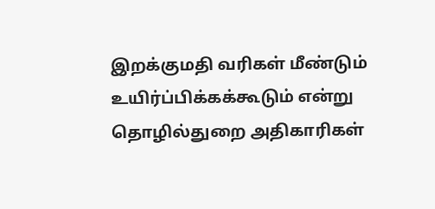இறக்குமதி வரிகள் மீண்டும் உயிர்ப்பிக்கக்கூடும் என்று தொழில்துறை அதிகாரிகள்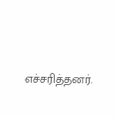எச்சரித்தனர்.